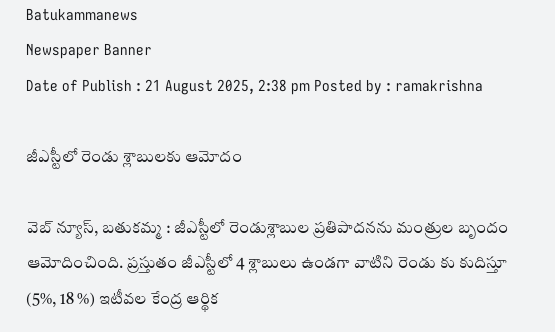Batukammanews
Newspaper Banner
Date of Publish : 21 August 2025, 2:38 pm Posted by : ramakrishna

జీఎస్టీలో రెండు శ్లాబులకు ఆమోదం

వెబ్ న్యూస్, బతుకమ్మ : జీఎస్టీలో రెండుశ్లాబుల ప్రతిపాదనను మంత్రుల బృందం ఆమోదించింది. ప్రస్తుతం జీఎస్టీలో 4 శ్లాబులు ఉండగా వాటిని రెండు కు కుదిస్తూ (5%, 18 %) ఇటీవల కేంద్ర ఆర్థిక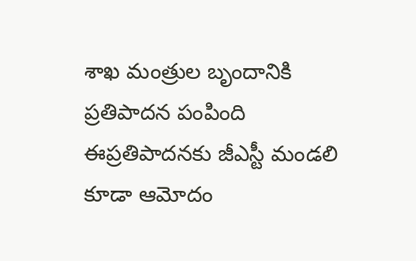శాఖ మంత్రుల బృందానికి ప్రతిపాదన పంపింది ఈప్రతిపాదనకు జీఎస్టీ మండలి కూడా ఆమోదం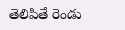తెలిపితే రెండు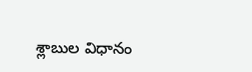శ్లాబుల విధానం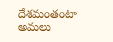దేశమంతంటా అమలు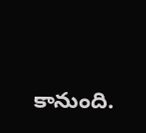కానుంది.